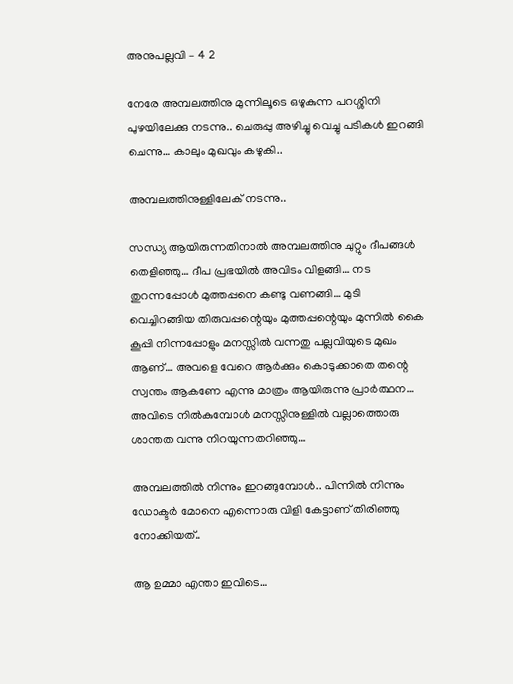അനുപല്ലവി – 4 2

നേരേ അമ്പലത്തിനു മുന്നിലൂടെ ഒഴുകുന്ന പറശ്ശിനി പുഴയിലേക്കു നടന്നു.. ചെരുപ്പു അഴിച്ചു വെച്ചു പടികൾ ഇറങ്ങി ചെന്നു… കാലും മുഖവും കഴുകി..

അമ്പലത്തിനുള്ളിലേക് നടന്നു..

സന്ധ്യ ആയിരുന്നതിനാൽ അമ്പലത്തിനു ചുറ്റും ദീപങ്ങൾ തെളിഞ്ഞു… ദീപ പ്രഭയിൽ അവിടം വിളങ്ങി… നട തുറന്നപ്പോൾ മുത്തപ്പനെ കണ്ടു വണങ്ങി… മുടി വെച്ചിറങ്ങിയ തിരുവപ്പന്റെയും മുത്തപ്പന്റെയും മുന്നിൽ കൈ കൂപ്പി നിന്നപ്പോളും മനസ്സിൽ വന്നതു പല്ലവിയുടെ മുഖം ആണ്‌… അവളെ വേറെ ആർക്കും കൊടുക്കാതെ തന്റെ സ്വന്തം ആകണേ എന്നു മാത്രം ആയിരുന്നു പ്രാർത്ഥന… അവിടെ നിൽകുമ്പോൾ മനസ്സിനുള്ളിൽ വല്ലാത്തൊരു ശാന്തത വന്നു നിറയുന്നതറിഞ്ഞു…

അമ്പലത്തിൽ നിന്നും ഇറങ്ങുമ്പോൾ.. പിന്നിൽ നിന്നും ഡോക്ടർ മോനെ എന്നൊരു വിളി കേട്ടാണ് തിരിഞ്ഞു നോക്കിയത്..

ആ ഉമ്മാ എന്താ ഇവിടെ…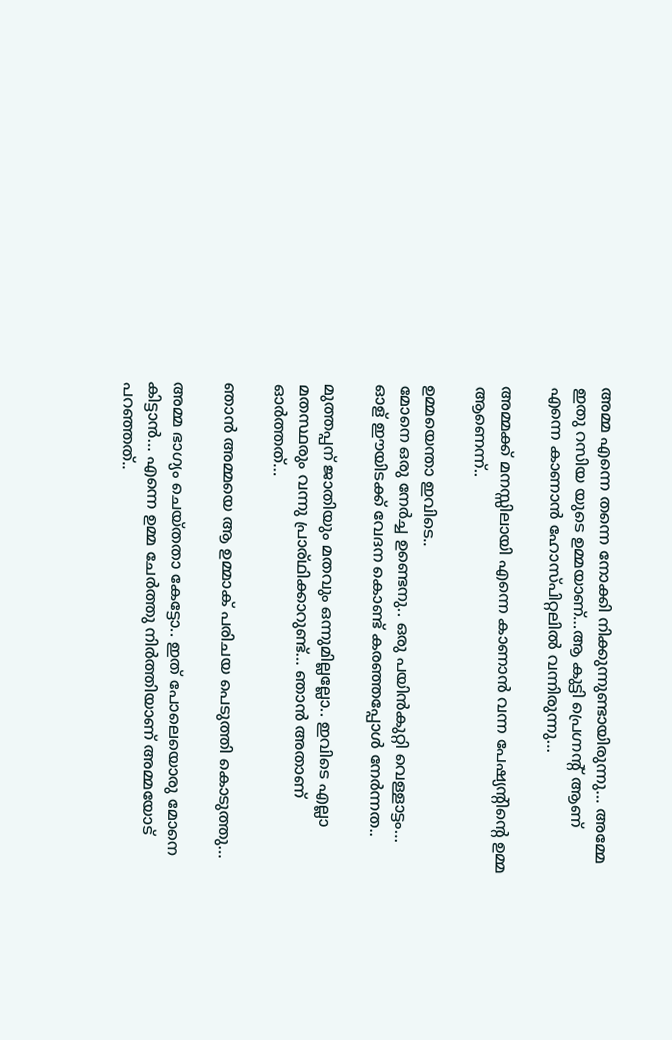അമ്മ എന്നെ തന്നെ നോക്കി നിക്കുന്നുണ്ടായിരുന്നു… അമ്മേ ഇതു റസിയ യുടെ ഉമ്മയാണ്…ആ കുട്ടി പ്രെഗ്നന്റ് ആണ്‌ എന്നെ കാണാൻ ഹോസ്പിറ്റലിൽ വന്നിരുന്നു…

അമ്മക്ക് മനസ്സിലായി എന്നെ കാണാൻ വന്ന പേഷ്യന്റിന്റെ ഉമ്മ ആണെന്ന്..

ഉമ്മയെന്താ ഇവിടെ..
മോനെ ഒരു നേർച്ച ഉണ്ടെനു.. ഒരു പയിൻകുറ്റി വെള്ളാട്ടം… ഓള് ഈയിടക്ക് വേദന കൊണ്ട് കരഞ്ഞപ്പോൾ നേർന്നത..

മുത്തപ്പന് ജാതിയും മതവും ഒന്നുമില്ലല്ലോ.. ഇവിടെ എല്ലാ മതസ്ഥരും വന്നു പ്രാര്ഥിക്കാറുണ്ട്… ഞാൻ അതാണ് ഓർത്തത്‌…

ഞാൻ അമ്മയെ ആ ഉമ്മാക് പരിചയ പെടുത്തി കൊടുത്തു…

അമ്മ ഭാഗ്യം ചെയ്തതാ കേട്ടോ.. ഇത് പോലെയൊരു മോനെ കിട്ടാൻ… എന്നെ ഉമ്മ ചേർത്തു നിർത്തിയാണ് അമ്മയോട് പറഞ്ഞത്..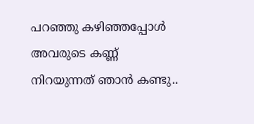പറഞ്ഞു കഴിഞ്ഞപ്പോൾ അവരുടെ കണ്ണ് നിറയുന്നത് ഞാൻ കണ്ടു..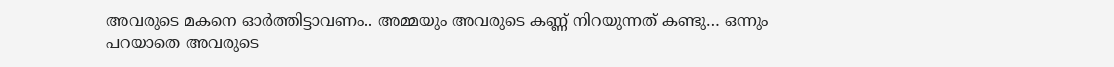അവരുടെ മകനെ ഓർത്തിട്ടാവണം.. അമ്മയും അവരുടെ കണ്ണ് നിറയുന്നത് കണ്ടു… ഒന്നും പറയാതെ അവരുടെ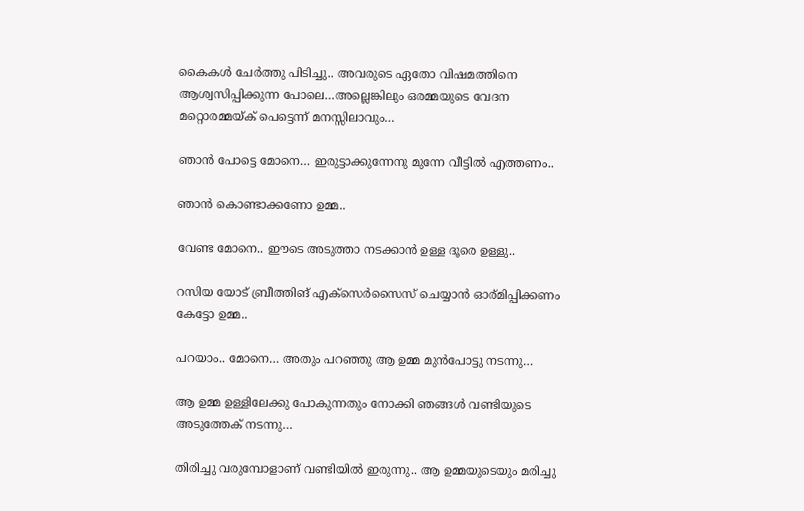കൈകൾ ചേർത്തു പിടിച്ചു.. അവരുടെ ഏതോ വിഷമത്തിനെ ആശ്വസിപ്പിക്കുന്ന പോലെ…അല്ലെങ്കിലും ഒരമ്മയുടെ വേദന മറ്റൊരമ്മയ്ക് പെട്ടെന്ന് മനസ്സിലാവും…

ഞാൻ പോട്ടെ മോനെ… ഇരുട്ടാക്കുന്നേനു മുന്നേ വീട്ടിൽ എത്തണം..

ഞാൻ കൊണ്ടാക്കണോ ഉമ്മ..

വേണ്ട മോനെ.. ഈടെ അടുത്താ നടക്കാൻ ഉള്ള ദൂരെ ഉള്ളു..

റസിയ യോട് ബ്രീത്തിങ് എക്സെർസൈസ് ചെയ്യാൻ ഓര്മിപ്പിക്കണം കേട്ടോ ഉമ്മ..

പറയാം.. മോനെ… അതും പറഞ്ഞു ആ ഉമ്മ മുൻപോട്ടു നടന്നു…

ആ ഉമ്മ ഉള്ളിലേക്കു പോകുന്നതും നോക്കി ഞങ്ങൾ വണ്ടിയുടെ അടുത്തേക് നടന്നു…

തിരിച്ചു വരുമ്പോളാണ് വണ്ടിയിൽ ഇരുന്നു.. ആ ഉമ്മയുടെയും മരിച്ചു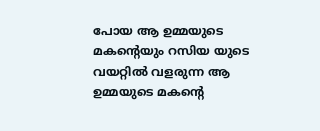പോയ ആ ഉമ്മയുടെ മകന്റെയും റസിയ യുടെ വയറ്റിൽ വളരുന്ന ആ ഉമ്മയുടെ മകന്റെ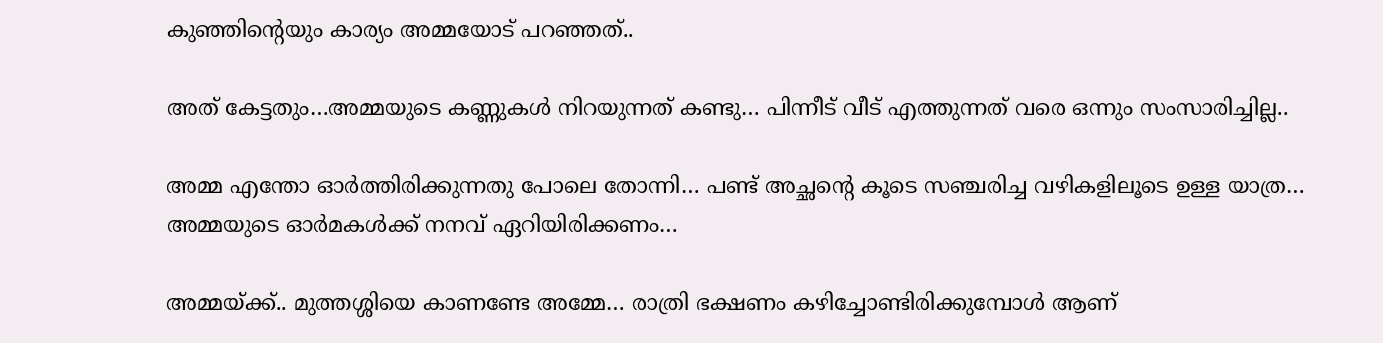കുഞ്ഞിന്റെയും കാര്യം അമ്മയോട് പറഞ്ഞത്..

അത് കേട്ടതും…അമ്മയുടെ കണ്ണുകൾ നിറയുന്നത് കണ്ടു… പിന്നീട് വീട് എത്തുന്നത് വരെ ഒന്നും സംസാരിച്ചില്ല..

അമ്മ എന്തോ ഓർത്തിരിക്കുന്നതു പോലെ തോന്നി… പണ്ട് അച്ഛന്റെ കൂടെ സഞ്ചരിച്ച വഴികളിലൂടെ ഉള്ള യാത്ര… അമ്മയുടെ ഓർമകൾക്ക് നനവ് ഏറിയിരിക്കണം…

അമ്മയ്ക്ക്.. മുത്തശ്ശിയെ കാണണ്ടേ അമ്മേ… രാത്രി ഭക്ഷണം കഴിച്ചോണ്ടിരിക്കുമ്പോൾ ആണ്‌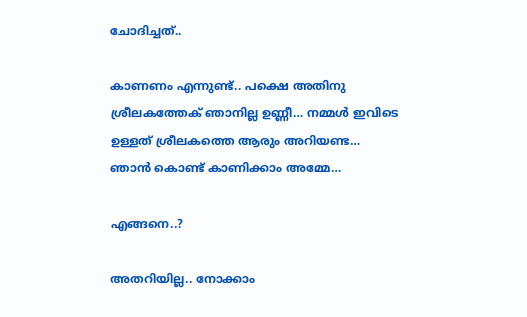ചോദിച്ചത്..

കാണണം എന്നുണ്ട്.. പക്ഷെ അതിനു ശ്രീലകത്തേക് ഞാനില്ല ഉണ്ണീ… നമ്മൾ ഇവിടെ ഉള്ളത് ശ്രീലകത്തെ ആരും അറിയണ്ട…
ഞാൻ കൊണ്ട് കാണിക്കാം അമ്മേ…

എങ്ങനെ..?

അതറിയില്ല.. നോക്കാം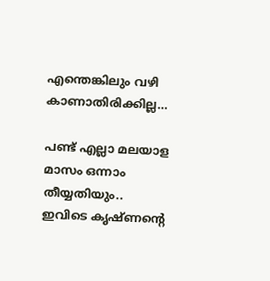എന്തെങ്കിലും വഴി കാണാതിരിക്കില്ല…

പണ്ട് എല്ലാ മലയാള മാസം ഒന്നാം തീയ്യതിയും.. ഇവിടെ കൃഷ്ണന്റെ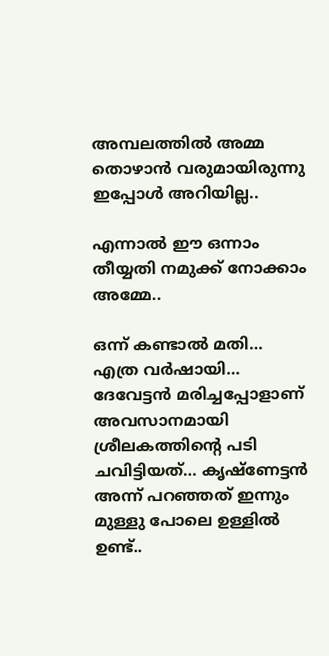അമ്പലത്തിൽ അമ്മ തൊഴാൻ വരുമായിരുന്നു ഇപ്പോൾ അറിയില്ല..

എന്നാൽ ഈ ഒന്നാം തീയ്യതി നമുക്ക് നോക്കാം അമ്മേ..

ഒന്ന് കണ്ടാൽ മതി… എത്ര വർഷായി… ദേവേട്ടൻ മരിച്ചപ്പോളാണ് അവസാനമായി ശ്രീലകത്തിന്റെ പടി ചവിട്ടിയത്… കൃഷ്ണേട്ടൻ അന്ന് പറഞ്ഞത് ഇന്നും മുള്ളു പോലെ ഉള്ളിൽ ഉണ്ട്..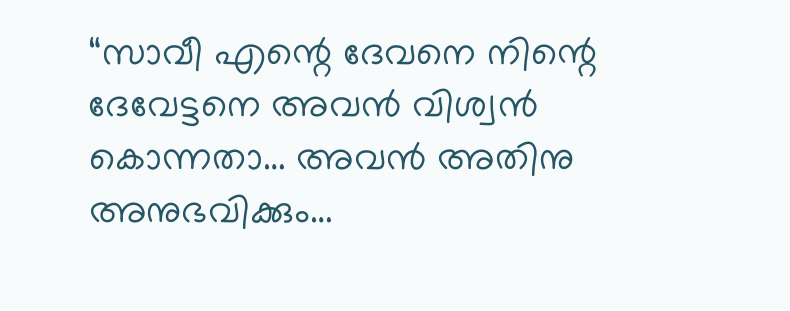“സാവീ എന്റെ ദേവനെ നിന്റെ ദേവേട്ടനെ അവൻ വിശ്വൻ കൊന്നതാ… അവൻ അതിനു അനുഭവിക്കും…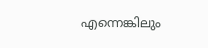എന്നെങ്കിലും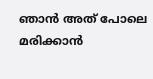ഞാൻ അത് പോലെ മരിക്കാൻ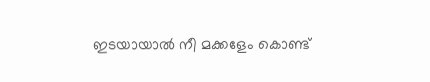ഇടയായാൽ നീ മക്കളേം കൊണ്ട്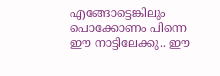എങ്ങോട്ടെങ്കിലും പൊക്കോണം പിന്നെ ഈ നാട്ടിലേക്കു.. ഈ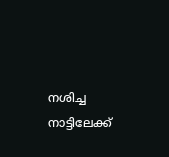നശിച്ച നാട്ടിലേക്ക്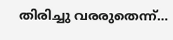തിരിച്ചു വരരുതെന്ന്…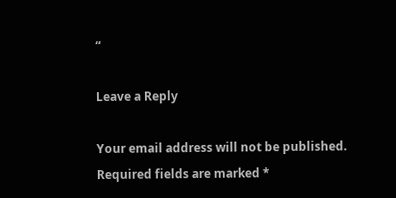“

Leave a Reply

Your email address will not be published. Required fields are marked *